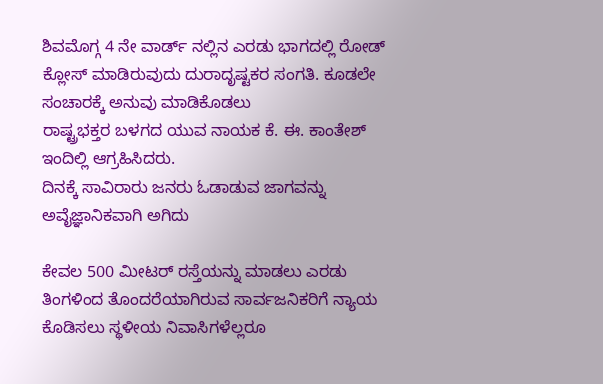ಶಿವಮೊಗ್ಗ 4 ನೇ ವಾರ್ಡ್ ನಲ್ಲಿನ ಎರಡು ಭಾಗದಲ್ಲಿ ರೋಡ್ ಕ್ಲೋಸ್ ಮಾಡಿರುವುದು ದುರಾದೃಷ್ಟಕರ ಸಂಗತಿ. ಕೂಡಲೇ ಸಂಚಾರಕ್ಕೆ ಅನುವು ಮಾಡಿಕೊಡಲು
ರಾಷ್ಟ್ರಭಕ್ತರ ಬಳಗದ ಯುವ ನಾಯಕ ಕೆ. ಈ. ಕಾಂತೇಶ್ ಇಂದಿಲ್ಲಿ ಆಗ್ರಹಿಸಿದರು.
ದಿನಕ್ಕೆ ಸಾವಿರಾರು ಜನರು ಓಡಾಡುವ ಜಾಗವನ್ನು ಅವೈಜ್ಞಾನಿಕವಾಗಿ ಅಗಿದು

ಕೇವಲ 500 ಮೀಟರ್ ರಸ್ತೆಯನ್ನು ಮಾಡಲು ಎರಡು ತಿಂಗಳಿಂದ ತೊಂದರೆಯಾಗಿರುವ ಸಾರ್ವಜನಿಕರಿಗೆ ನ್ಯಾಯ ಕೊಡಿಸಲು ಸ್ಥಳೀಯ ನಿವಾಸಿಗಳೆಲ್ಲರೂ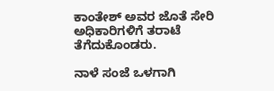ಕಾಂತೇಶ್ ಅವರ ಜೊತೆ ಸೇರಿ ಅಧಿಕಾರಿಗಳಿಗೆ ತರಾಟೆ ತೆಗೆದುಕೊಂಡರು.

ನಾಳೆ ಸಂಜೆ ಒಳಗಾಗಿ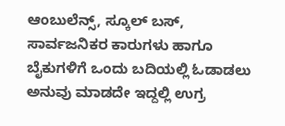ಆಂಬುಲೆನ್ಸ್, ಸ್ಕೂಲ್ ಬಸ್, ಸಾರ್ವಜನಿಕರ ಕಾರುಗಳು ಹಾಗೂ ಬೈಕುಗಳಿಗೆ ಒಂದು ಬದಿಯಲ್ಲಿ ಓಡಾಡಲು ಅನುವು ಮಾಡದೇ ಇದ್ದಲ್ಲಿ ಉಗ್ರ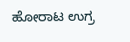ಹೋರಾಟ ಉಗ್ರ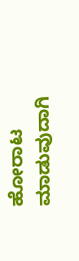ಹೋರಾಟ ಮಾಡುವುದಾಗಿ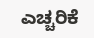ಎಚ್ಚರಿಕೆ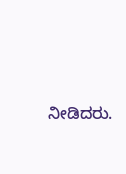ನೀಡಿದರು.